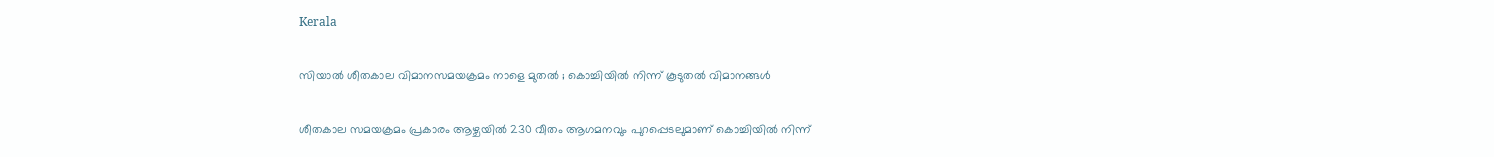Kerala

സിയാല്‍ ശീതകാല വിമാനസമയക്രമം നാളെ മുതല്‍ ; കൊച്ചിയില്‍ നിന്ന് കൂടുതല്‍ വിമാനങ്ങള്‍

ശീതകാല സമയക്രമം പ്രകാരം ആഴ്ചയില്‍ 230 വീതം ആഗമനവും പുറപ്പെടലുമാണ് കൊച്ചിയില്‍ നിന്ന്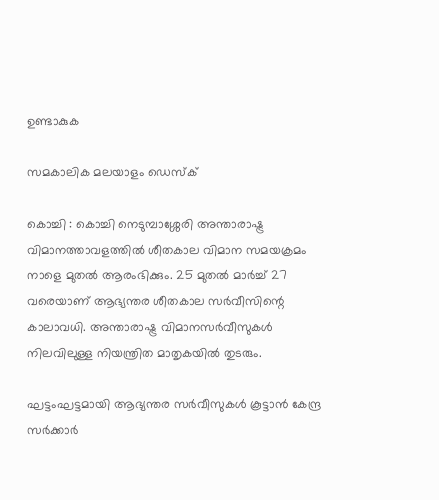ഉണ്ടാകുക

സമകാലിക മലയാളം ഡെസ്ക്

കൊച്ചി : കൊച്ചി നെടുമ്പാശ്ശേരി അന്താരാഷ്ട്ര വിമാനത്താവളത്തില്‍ ശീതകാല വിമാന സമയക്രമം നാളെ മുതല്‍ ആരംഭിക്കും. 25 മുതല്‍ മാര്‍ച്ച് 27 വരെയാണ് ആഭ്യന്തര ശീതകാല സര്‍വീസിന്റെ കാലാവധി. അന്താരാഷ്ട്ര വിമാനസര്‍വീസുകള്‍ നിലവിലുള്ള നിയന്ത്രിത മാതൃകയില്‍ തുടരും.

ഘട്ടംഘട്ടമായി ആഭ്യന്തര സര്‍വീസുകള്‍ കൂട്ടാന്‍ കേന്ദ്ര സര്‍ക്കാര്‍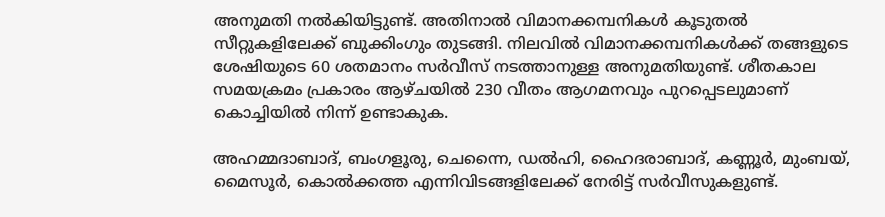അനുമതി നല്‍കിയിട്ടുണ്ട്. അതിനാല്‍ വിമാനക്കമ്പനികള്‍ കൂടുതല്‍ സീറ്റുകളിലേക്ക് ബുക്കിംഗും തുടങ്ങി. നിലവില്‍ വിമാനക്കമ്പനികള്‍ക്ക് തങ്ങളുടെ ശേഷിയുടെ 60 ശതമാനം സര്‍വീസ് നടത്താനുള്ള അനുമതിയുണ്ട്. ശീതകാല സമയക്രമം പ്രകാരം ആഴ്ചയില്‍ 230 വീതം ആഗമനവും പുറപ്പെടലുമാണ് കൊച്ചിയില്‍ നിന്ന് ഉണ്ടാകുക.

അഹമ്മദാബാദ്, ബംഗളൂരു, ചെന്നൈ, ഡല്‍ഹി, ഹൈദരാബാദ്, കണ്ണൂര്‍, മുംബയ്, മൈസൂര്‍, കൊല്‍ക്കത്ത എന്നിവിടങ്ങളിലേക്ക് നേരിട്ട് സര്‍വീസുകളുണ്ട്.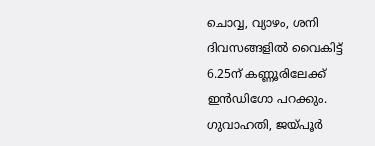ചൊവ്വ, വ്യാഴം, ശനി ദിവസങ്ങളില്‍ വൈകിട്ട് 6.25ന് കണ്ണൂരിലേക്ക് ഇന്‍ഡിഗോ പറക്കും. ഗുവാഹതി, ജയ്പൂര്‍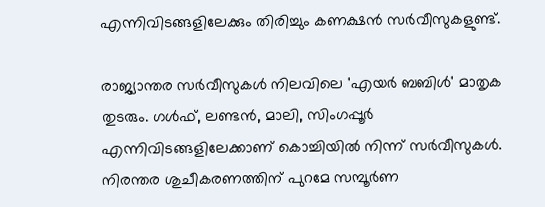എന്നിവിടങ്ങളിലേക്കും തിരിച്ചും കണക്ഷന്‍ സര്‍വീസുകളുണ്ട്.

രാജ്യാന്തര സര്‍വീസുകള്‍ നിലവിലെ 'എയര്‍ ബബിള്‍' മാതൃക തുടരും. ഗള്‍ഫ്, ലണ്ടന്‍, മാലി, സിംഗപ്പൂര്‍ എന്നിവിടങ്ങളിലേക്കാണ് കൊച്ചിയില്‍ നിന്ന് സര്‍വീസുകള്‍. നിരന്തര ശുചീകരണത്തിന് പുറമേ സമ്പൂര്‍ണ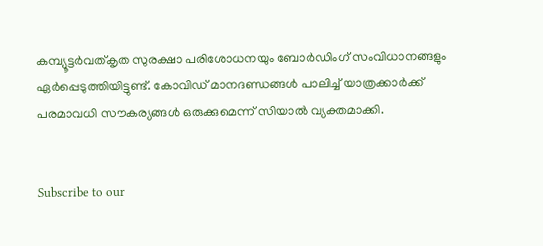കമ്പ്യൂട്ടര്‍വത്കൃത സുരക്ഷാ പരിശോധനയും ബോര്‍ഡിംഗ് സംവിധാനങ്ങളും ഏര്‍പ്പെടുത്തിയിട്ടുണ്ട്. കോവിഡ് മാനദണ്ഡങ്ങള്‍ പാലിച്ച് യാത്രക്കാര്‍ക്ക് പരമാവധി സൗകര്യങ്ങള്‍ ഒരുക്കുമെന്ന് സിയാല്‍ വ്യക്തമാക്കി.


Subscribe to our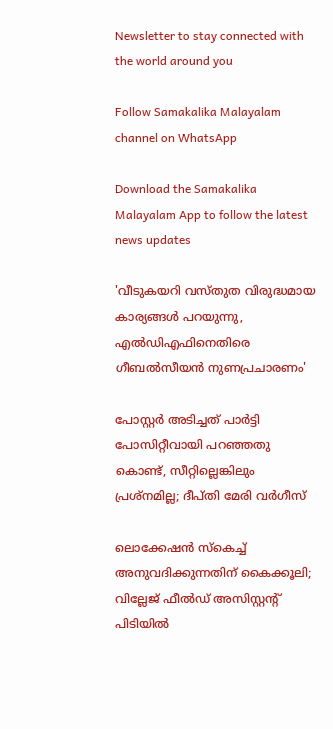Newsletter to stay connected with the world around you

Follow Samakalika Malayalam channel on WhatsApp

Download the Samakalika Malayalam App to follow the latest news updates

'വീടുകയറി വസ്തുത വിരുദ്ധമായ കാര്യങ്ങള്‍ പറയുന്നു, എല്‍ഡിഎഫിനെതിരെ ഗീബല്‍സീയന്‍ നുണപ്രചാരണം'

പോസ്റ്റര്‍ അടിച്ചത് പാര്‍ട്ടി പോസിറ്റീവായി പറഞ്ഞതു കൊണ്ട്, സീറ്റില്ലെങ്കിലും പ്രശ്‌നമില്ല; ദീപ്തി മേരി വര്‍ഗീസ്

ലൊക്കേഷന്‍ സ്‌കെച്ച് അനുവദിക്കുന്നതിന് കൈക്കൂലി; വില്ലേജ് ഫീല്‍ഡ് അസിസ്റ്റന്റ് പിടിയില്‍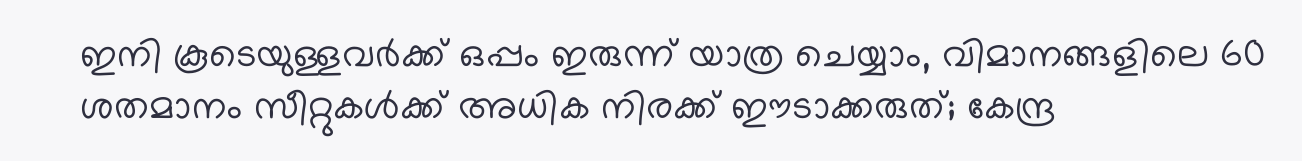ഇനി കൂടെയുള്ളവര്‍ക്ക് ഒപ്പം ഇരുന്ന് യാത്ര ചെയ്യാം, വിമാനങ്ങളിലെ 60 ശതമാനം സീറ്റുകള്‍ക്ക് അധിക നിരക്ക് ഈടാക്കരുത്; കേന്ദ്ര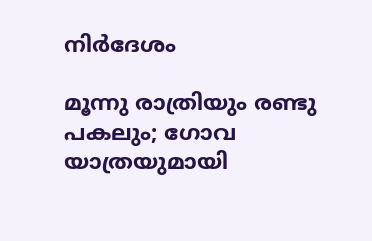നിര്‍ദേശം

മൂന്നു രാത്രിയും രണ്ടു പകലും; ഗോവ യാത്രയുമായി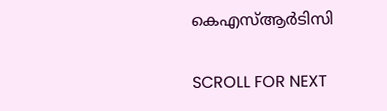കെഎസ്ആര്‍ടിസി

SCROLL FOR NEXT